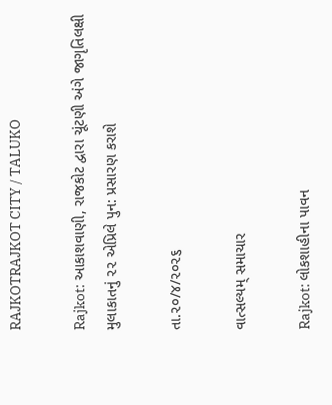RAJKOTRAJKOT CITY / TALUKO

Rajkot: આકાશવાણી, રાજકોટ દ્વારા ચૂંટણી અંગે જાગૃતિલક્ષી મુલાકાતનું ૨૨ એપ્રિલે પુન: પ્રસારણ કરાશે

તા.૨૦/૪/૨૦૨૬

વાત્સલ્યમ્ સમાચાર

Rajkot: લોકશાહીના પાવન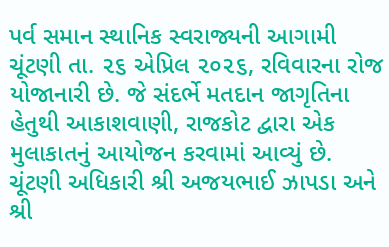પર્વ સમાન સ્થાનિક સ્વરાજ્યની આગામી ચૂંટણી તા. ૨૬ એપ્રિલ ૨૦૨૬, રવિવારના રોજ યોજાનારી છે. જે સંદર્ભે મતદાન જાગૃતિના હેતુથી આકાશવાણી, રાજકોટ દ્વારા એક મુલાકાતનું આયોજન કરવામાં આવ્યું છે. ચૂંટણી અધિકારી શ્રી અજયભાઈ ઝાપડા અને શ્રી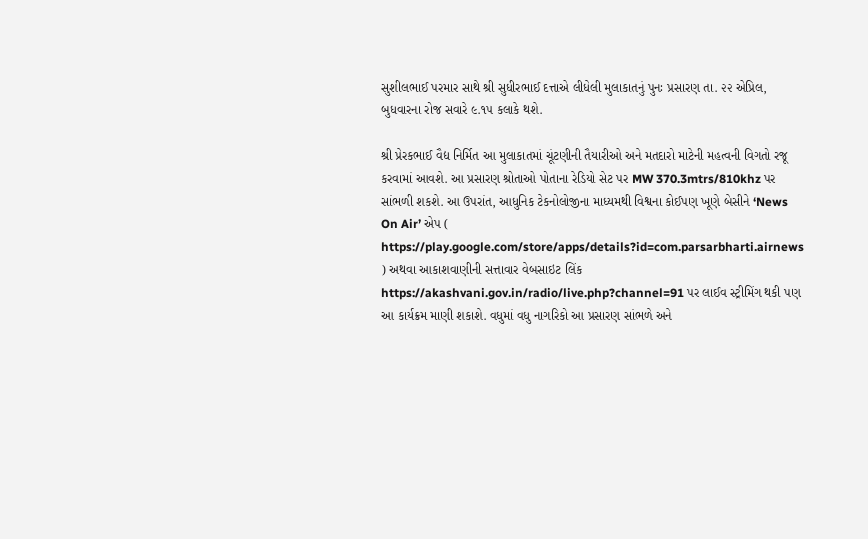સુશીલભાઈ પરમાર સાથે શ્રી સુધીરભાઈ દત્તાએ લીધેલી મુલાકાતનું પુનઃ પ્રસારણ તા. ૨૨ એપ્રિલ, બુધવારના રોજ સવારે ૯.૧૫ કલાકે થશે.

શ્રી પ્રેરકભાઈ વૈદ્ય નિર્મિત આ મુલાકાતમાં ચૂંટણીની તૈયારીઓ અને મતદારો માટેની મહત્વની વિગતો રજૂ કરવામાં આવશે. આ પ્રસારણ શ્રોતાઓ પોતાના રેડિયો સેટ પર MW 370.3mtrs/810khz પર સાંભળી શકશે. આ ઉપરાંત, આધુનિક ટેકનોલોજીના માધ્યમથી વિશ્વના કોઈપણ ખૂણે બેસીને ‘News On Air’ એપ ( https://play.google.com/store/apps/details?id=com.parsarbharti.airnews ) અથવા આકાશવાણીની સત્તાવાર વેબસાઇટ લિંક https://akashvani.gov.in/radio/live.php?channel=91 પર લાઈવ સ્ટ્રીમિંગ થકી પણ આ કાર્યક્રમ માણી શકાશે. વધુમાં વધુ નાગરિકો આ પ્રસારણ સાંભળે અને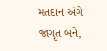મતદાન અંગે જાગૃત બને,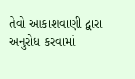તેવો આકાશવાણી દ્વારા અનુરોધ કરવામાં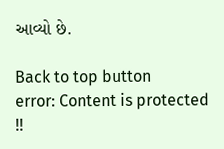આવ્યો છે.

Back to top button
error: Content is protected !!